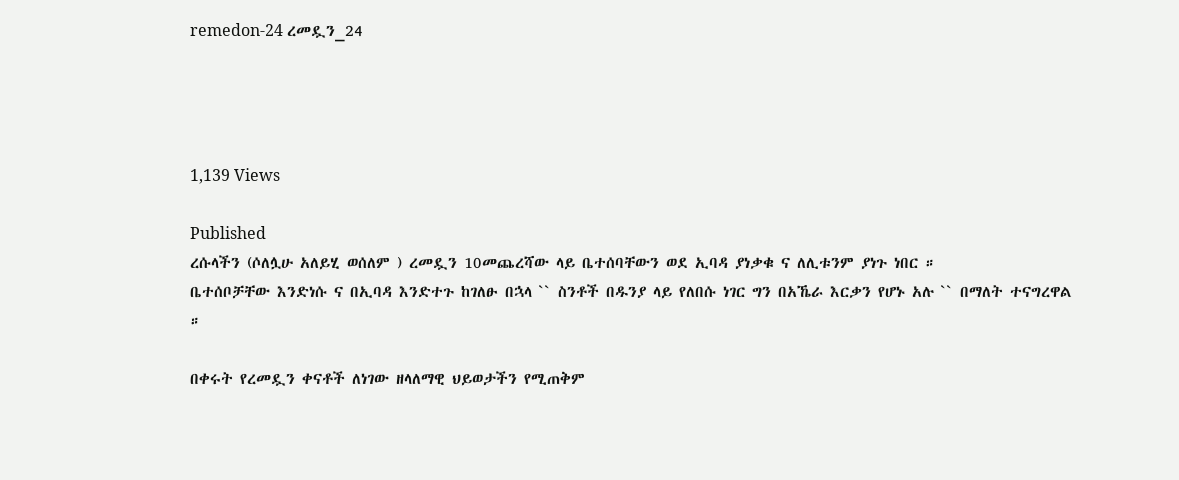remedon-24 ረመዷን_24




1,139 Views

Published
ረሱላችን (ሶለሏሁ አለይሂ ወሰለም ) ረመዷን 10መጨረሻው ላይ ቤተሰባቸውን ወደ ኢባዳ ያነቃቁ ና ለሊቱንም ያነጉ ነበር ።
ቤተሰቦቻቸው እንድነሱ ና በኢባዳ እንድተጉ ከገለፁ በኋላ `` ስንቶች በዱንያ ላይ የለበሱ ነገር ግን በአኼራ እርቃን የሆኑ አሉ `` በማለት ተናግረዋል ።

በቀሩት የረመዷን ቀናቶች ለነገው ዘላለማዊ ህይወታችን የሚጠቅም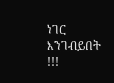ነገር እንገብይበት !!!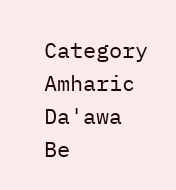Category
Amharic Da'awa
Be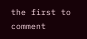the first to comment